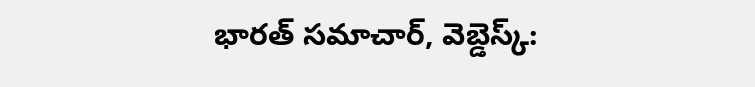భారత్ సమాచార్, వెబ్డెస్క్: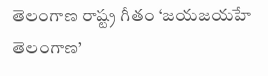తెలంగాణ రాష్ట్ర గీతం ‘జయజయహే తెలంగాణ’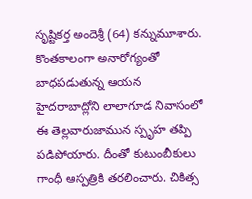సృష్టికర్త అందెశ్రీ (64) కన్నుమూశారు. కొంతకాలంగా అనారోగ్యంతో బాధపడుతున్న ఆయన హైదరాబాద్లోని లాలాగూడ నివాసంలో ఈ తెల్లవారుజామున స్పృహ తప్పి పడిపోయారు. దీంతో కుటుంబీకులు గాంధీ ఆస్పత్రికి తరలించారు. చికిత్స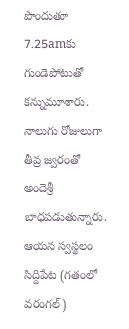పొందుతూ 7.25amకు గుండెపోటుతో కన్నుమూశారు. నాలుగు రోజులుగా తీవ్ర జ్వరంతో అందెశ్రీ బాధపడుతున్నారు. ఆయన స్వస్థలం సిద్దిపేట (గతంలో వరంగల్)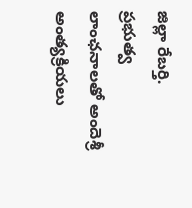జిల్లా రేబర్తి.
ప్రభుత్వ లాంఛనాలతో అందెశ్రీ అంత్యక్రియలు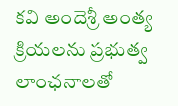కవి అందెశ్రీ అంత్య క్రియలను ప్రభుత్వ లాంఛనాలతో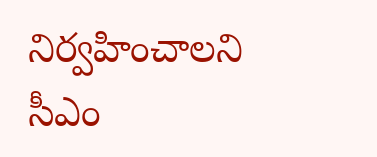నిర్వహించాలని సీఎం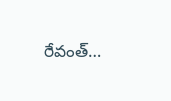రేవంత్…